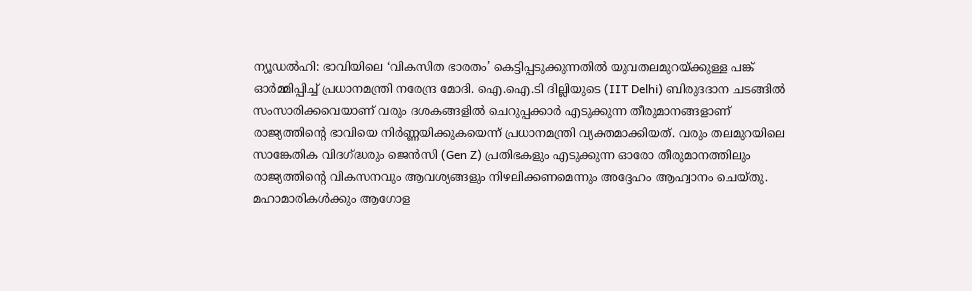ന്യൂഡൽഹി: ഭാവിയിലെ ‘വികസിത ഭാരതം’ കെട്ടിപ്പടുക്കുന്നതിൽ യുവതലമുറയ്ക്കുള്ള പങ്ക് ഓർമ്മിപ്പിച്ച് പ്രധാനമന്ത്രി നരേന്ദ്ര മോദി. ഐ.ഐ.ടി ദില്ലിയുടെ (IIT Delhi) ബിരുദദാന ചടങ്ങിൽ സംസാരിക്കവെയാണ് വരും ദശകങ്ങളിൽ ചെറുപ്പക്കാർ എടുക്കുന്ന തീരുമാനങ്ങളാണ് രാജ്യത്തിന്റെ ഭാവിയെ നിർണ്ണയിക്കുകയെന്ന് പ്രധാനമന്ത്രി വ്യക്തമാക്കിയത്. വരും തലമുറയിലെ സാങ്കേതിക വിദഗ്ദ്ധരും ജെൻസി (Gen Z) പ്രതിഭകളും എടുക്കുന്ന ഓരോ തീരുമാനത്തിലും രാജ്യത്തിന്റെ വികസനവും ആവശ്യങ്ങളും നിഴലിക്കണമെന്നും അദ്ദേഹം ആഹ്വാനം ചെയ്തു.
മഹാമാരികൾക്കും ആഗോള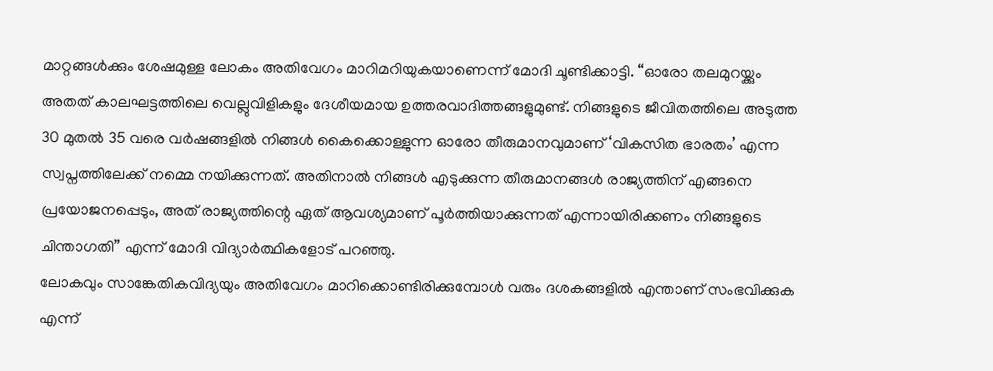മാറ്റങ്ങൾക്കും ശേഷമുള്ള ലോകം അതിവേഗം മാറിമറിയുകയാണെന്ന് മോദി ചൂണ്ടിക്കാട്ടി. “ഓരോ തലമുറയ്ക്കും അതത് കാലഘട്ടത്തിലെ വെല്ലുവിളികളും ദേശീയമായ ഉത്തരവാദിത്തങ്ങളുമുണ്ട്. നിങ്ങളുടെ ജീവിതത്തിലെ അടുത്ത 30 മുതൽ 35 വരെ വർഷങ്ങളിൽ നിങ്ങൾ കൈക്കൊള്ളുന്ന ഓരോ തീരുമാനവുമാണ് ‘വികസിത ഭാരതം’ എന്ന സ്വപ്നത്തിലേക്ക് നമ്മെ നയിക്കുന്നത്. അതിനാൽ നിങ്ങൾ എടുക്കുന്ന തീരുമാനങ്ങൾ രാജ്യത്തിന് എങ്ങനെ പ്രയോജനപ്പെടും, അത് രാജ്യത്തിന്റെ ഏത് ആവശ്യമാണ് പൂർത്തിയാക്കുന്നത് എന്നായിരിക്കണം നിങ്ങളുടെ ചിന്താഗതി” എന്ന് മോദി വിദ്യാർത്ഥികളോട് പറഞ്ഞു.
ലോകവും സാങ്കേതികവിദ്യയും അതിവേഗം മാറിക്കൊണ്ടിരിക്കുമ്പോൾ വരും ദശകങ്ങളിൽ എന്താണ് സംഭവിക്കുക എന്ന്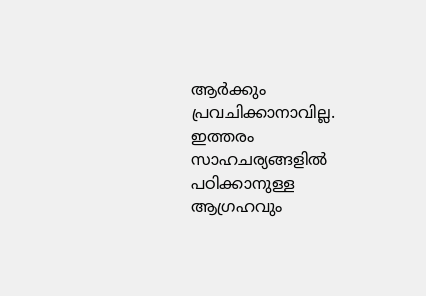ആർക്കും പ്രവചിക്കാനാവില്ല. ഇത്തരം സാഹചര്യങ്ങളിൽ പഠിക്കാനുള്ള ആഗ്രഹവും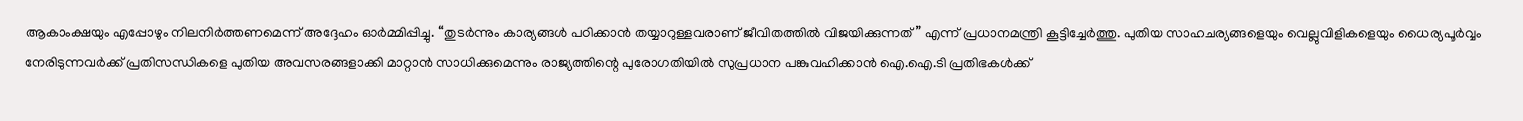ആകാംക്ഷയും എപ്പോഴും നിലനിർത്തണമെന്ന് അദ്ദേഹം ഓർമ്മിപ്പിച്ചു. “തുടർന്നും കാര്യങ്ങൾ പഠിക്കാൻ തയ്യാറുള്ളവരാണ് ജീവിതത്തിൽ വിജയിക്കുന്നത്” എന്ന് പ്രധാനമന്ത്രി കൂട്ടിച്ചേർത്തു. പുതിയ സാഹചര്യങ്ങളെയും വെല്ലുവിളികളെയും ധൈര്യപൂർവ്വം നേരിടുന്നവർക്ക് പ്രതിസന്ധികളെ പുതിയ അവസരങ്ങളാക്കി മാറ്റാൻ സാധിക്കുമെന്നും രാജ്യത്തിന്റെ പുരോഗതിയിൽ സുപ്രധാന പങ്കുവഹിക്കാൻ ഐ.ഐ.ടി പ്രതിഭകൾക്ക്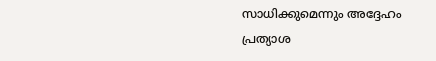സാധിക്കുമെന്നും അദ്ദേഹം പ്രത്യാശ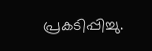പ്രകടിപ്പിച്ചു.